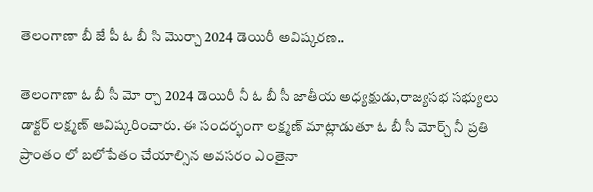తెలంగాణా బీ జే పీ ఓ బీ సి మొర్చా 2024 డెయిరీ అవిష్కరణ..

తెలంగాణా ఓ బీ సీ మో ర్చా 2024 డెయిరీ నీ ఓ బీ సీ జాతీయ అధ్యక్షుడు,రాజ్యసభ సభ్యులు డాక్టర్ లక్ష్మణ్ ఆవిష్కరించారు. ఈ సందర్భంగా లక్ష్మణ్ మాట్లాడుతూ ఓ బీ సీ మోర్చ్ నీ ప్రతి ప్రాంతం లో బలోపేతం చేయాల్సిన అవసరం ఎంతైనా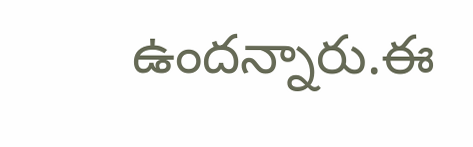ఉందన్నారు.ఈ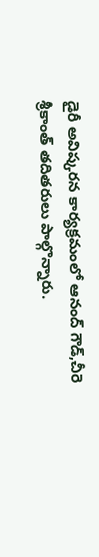డైరీ అవిష్కరన కార్యక్రమంలో ఆనంద్ గౌడ్,చీరె శ్రీకాంత్ తదితరులు పాల్గొన్నారు.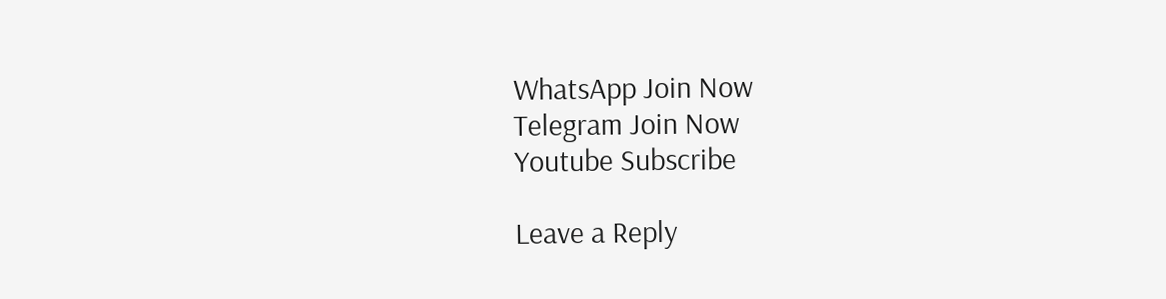WhatsApp Join Now
Telegram Join Now
Youtube Subscribe

Leave a Reply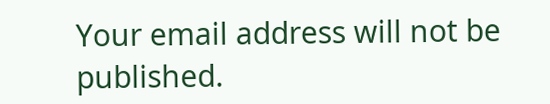Your email address will not be published.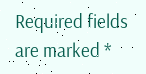Required fields are marked *